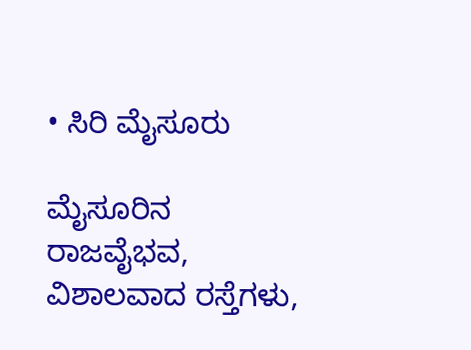• ಸಿರಿ ಮೈಸೂರು

ಮೈಸೂರಿನ ರಾಜವೈಭವ, ವಿಶಾಲವಾದ ರಸ್ತೆಗಳು,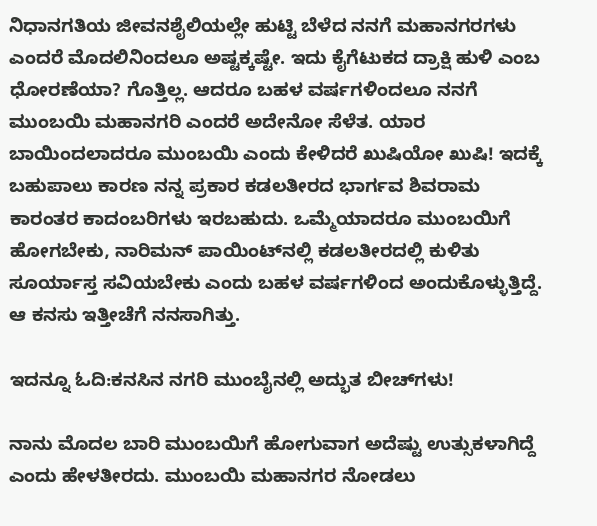ನಿಧಾನಗತಿಯ ಜೀವನಶೈಲಿಯಲ್ಲೇ ಹುಟ್ಟಿ ಬೆಳೆದ ನನಗೆ ಮಹಾನಗರಗಳು ಎಂದರೆ ಮೊದಲಿನಿಂದಲೂ ಅಷ್ಟಕ್ಕಷ್ಟೇ. ಇದು ಕೈಗೆಟುಕದ ದ್ರಾಕ್ಷಿ ಹುಳಿ ಎಂಬ ಧೋರಣೆಯಾ? ಗೊತ್ತಿಲ್ಲ. ಆದರೂ ಬಹಳ ವರ್ಷಗಳಿಂದಲೂ ನನಗೆ ಮುಂಬಯಿ ಮಹಾನಗರಿ ಎಂದರೆ ಅದೇನೋ ಸೆಳೆತ. ಯಾರ ಬಾಯಿಂದಲಾದರೂ ಮುಂಬಯಿ ಎಂದು ಕೇಳಿದರೆ ಖುಷಿಯೋ ಖುಷಿ! ಇದಕ್ಕೆ ಬಹುಪಾಲು ಕಾರಣ ನನ್ನ ಪ್ರಕಾರ ಕಡಲತೀರದ ಭಾರ್ಗವ ಶಿವರಾಮ ಕಾರಂತರ ಕಾದಂಬರಿಗಳು ಇರಬಹುದು. ಒಮ್ಮೆಯಾದರೂ ಮುಂಬಯಿಗೆ ಹೋಗಬೇಕು, ನಾರಿಮನ್‌ ಪಾಯಿಂಟ್‌ನಲ್ಲಿ ಕಡಲತೀರದಲ್ಲಿ ಕುಳಿತು ಸೂರ್ಯಾಸ್ತ ಸವಿಯಬೇಕು ಎಂದು ಬಹಳ ವರ್ಷಗಳಿಂದ ಅಂದುಕೊಳ್ಳುತ್ತಿದ್ದೆ. ಆ ಕನಸು ಇತ್ತೀಚೆಗೆ ನನಸಾಗಿತ್ತು.

ಇದನ್ನೂ ಓದಿ:ಕನಸಿನ ನಗರಿ ಮುಂಬೈನಲ್ಲಿ ಅದ್ಭುತ ಬೀಚ್‌ಗಳು!

ನಾನು ಮೊದಲ ಬಾರಿ ಮುಂಬಯಿಗೆ ಹೋಗುವಾಗ ಅದೆಷ್ಟು ಉತ್ಸುಕಳಾಗಿದ್ದೆ ಎಂದು ಹೇಳತೀರದು. ಮುಂಬಯಿ ಮಹಾನಗರ ನೋಡಲು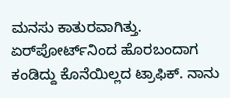ಮನಸು ಕಾತುರವಾಗಿತ್ತು. ಏರ್‌ಪೋರ್ಟ್‌ನಿಂದ ಹೊರಬಂದಾಗ ಕಂಡಿದ್ದು ಕೊನೆಯಿಲ್ಲದ ಟ್ರಾಫಿಕ್. ನಾನು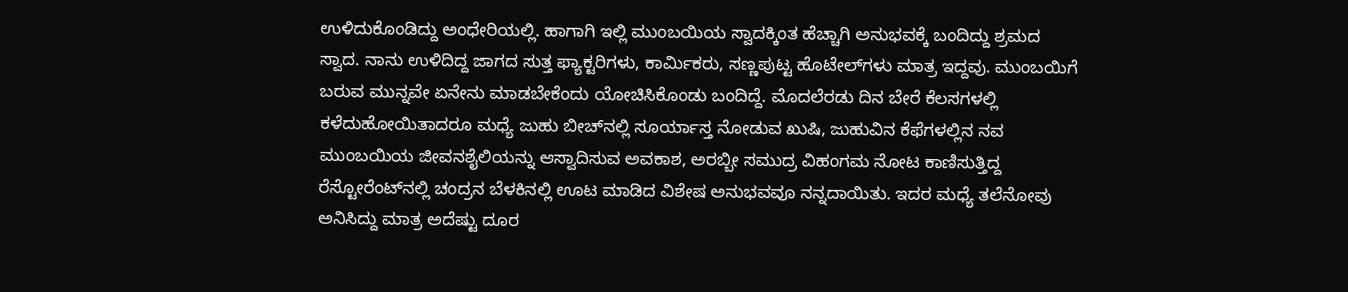ಉಳಿದುಕೊಂಡಿದ್ದು ಅಂಧೇರಿಯಲ್ಲಿ. ಹಾಗಾಗಿ ಇಲ್ಲಿ ಮುಂಬಯಿಯ ಸ್ವಾದಕ್ಕಿಂತ ಹೆಚ್ಚಾಗಿ ಅನುಭವಕ್ಕೆ ಬಂದಿದ್ದು ಶ್ರಮದ ಸ್ವಾದ. ನಾನು ಉಳಿದಿದ್ದ ಜಾಗದ ಸುತ್ತ ಫ್ಯಾಕ್ಟರಿಗಳು, ಕಾರ್ಮಿಕರು, ಸಣ್ಣಪುಟ್ಟ ಹೊಟೇಲ್‌ಗಳು ಮಾತ್ರ ಇದ್ದವು. ಮುಂಬಯಿಗೆ ಬರುವ ಮುನ್ನವೇ ಏನೇನು ಮಾಡಬೇಕೆಂದು ಯೋಚಿಸಿಕೊಂಡು ಬಂದಿದ್ದೆ. ಮೊದಲೆರಡು ದಿನ ಬೇರೆ ಕೆಲಸಗಳಲ್ಲಿ ಕಳೆದುಹೋಯಿತಾದರೂ ಮಧ್ಯೆ ಜುಹು ಬೀಚ್‌ನಲ್ಲಿ ಸೂರ್ಯಾಸ್ತ ನೋಡುವ ಖುಷಿ, ಜುಹುವಿನ ಕೆಫೆಗಳಲ್ಲಿನ ನವ ಮುಂಬಯಿಯ ಜೀವನಶೈಲಿಯನ್ನು ಆಸ್ವಾದಿಸುವ ಅವಕಾಶ, ಅರಬ್ಬೀ ಸಮುದ್ರ ವಿಹಂಗಮ ನೋಟ ಕಾಣಿಸುತ್ತಿದ್ದ ರೆಸ್ಟೋರೆಂಟ್‌ನಲ್ಲಿ ಚಂದ್ರನ ಬೆಳಕಿನಲ್ಲಿ ಊಟ ಮಾಡಿದ ವಿಶೇಷ ಅನುಭವವೂ ನನ್ನದಾಯಿತು. ಇದರ ಮಧ್ಯೆ ತಲೆನೋವು ಅನಿಸಿದ್ದು ಮಾತ್ರ ಅದೆಷ್ಟು ದೂರ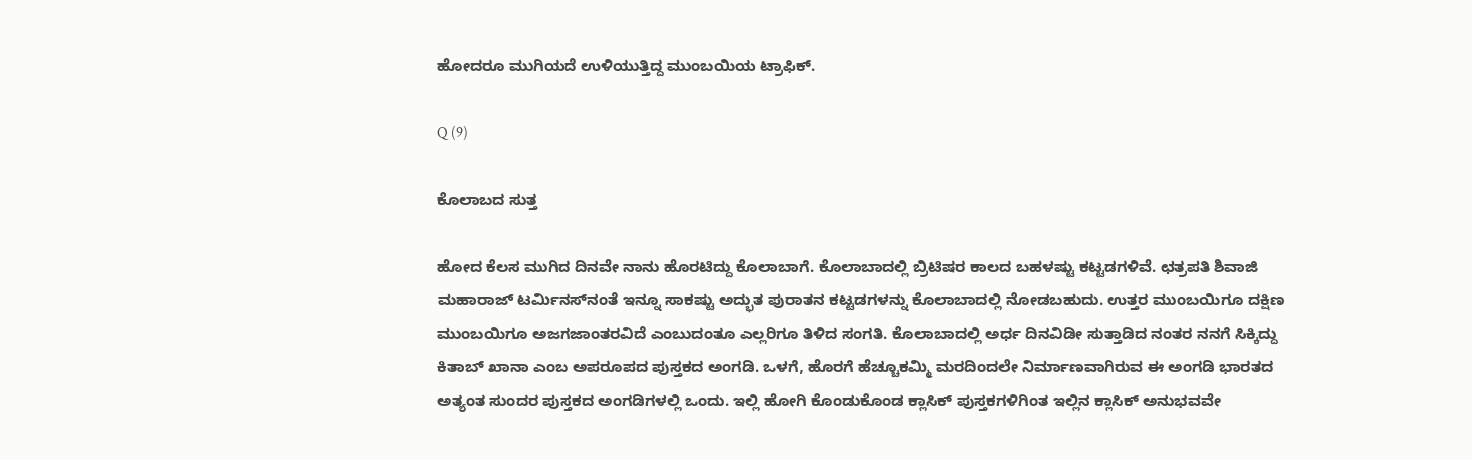ಹೋದರೂ ಮುಗಿಯದೆ ಉಳಿಯುತ್ತಿದ್ದ ಮುಂಬಯಿಯ ಟ್ರಾಫಿಕ್.

Q (9)

ಕೊಲಾಬದ ಸುತ್ತ

ಹೋದ ಕೆಲಸ ಮುಗಿದ ದಿನವೇ ನಾನು ಹೊರಟಿದ್ದು ಕೊಲಾಬಾಗೆ. ಕೊಲಾಬಾದಲ್ಲಿ ಬ್ರಿಟಿಷರ ಕಾಲದ ಬಹಳಷ್ಟು ಕಟ್ಟಡಗಳಿವೆ. ಛತ್ರಪತಿ ಶಿವಾಜಿ ಮಹಾರಾಜ್‌ ಟರ್ಮಿನಸ್‌ನಂತೆ ಇನ್ನೂ ಸಾಕಷ್ಟು ಅದ್ಭುತ ಪುರಾತನ ಕಟ್ಟಡಗಳನ್ನು ಕೊಲಾಬಾದಲ್ಲಿ ನೋಡಬಹುದು. ಉತ್ತರ ಮುಂಬಯಿಗೂ ದಕ್ಷಿಣ ಮುಂಬಯಿಗೂ ಅಜಗಜಾಂತರವಿದೆ ಎಂಬುದಂತೂ ಎಲ್ಲರಿಗೂ ತಿಳಿದ ಸಂಗತಿ. ಕೊಲಾಬಾದಲ್ಲಿ ಅರ್ಧ ದಿನವಿಡೀ ಸುತ್ತಾಡಿದ ನಂತರ ನನಗೆ ಸಿಕ್ಕಿದ್ದು ಕಿತಾಬ್‌ ಖಾನಾ ಎಂಬ ಅಪರೂಪದ ಪುಸ್ತಕದ ಅಂಗಡಿ. ಒಳಗೆ, ಹೊರಗೆ ಹೆಚ್ಚೂಕಮ್ಮಿ ಮರದಿಂದಲೇ ನಿರ್ಮಾಣವಾಗಿರುವ ಈ ಅಂಗಡಿ ಭಾರತದ ಅತ್ಯಂತ ಸುಂದರ ಪುಸ್ತಕದ ಅಂಗಡಿಗಳಲ್ಲಿ ಒಂದು. ಇಲ್ಲಿ ಹೋಗಿ ಕೊಂಡುಕೊಂಡ ಕ್ಲಾಸಿಕ್‌ ಪುಸ್ತಕಗಳಿಗಿಂತ ಇಲ್ಲಿನ ಕ್ಲಾಸಿಕ್‌ ಅನುಭವವೇ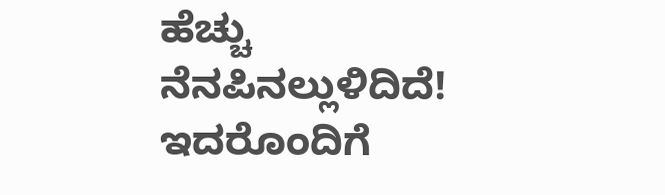ಹೆಚ್ಚು ನೆನಪಿನಲ್ಲುಳಿದಿದೆ! ಇದರೊಂದಿಗೆ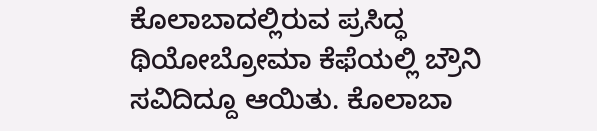ಕೊಲಾಬಾದಲ್ಲಿರುವ ಪ್ರಸಿದ್ಧ ಥಿಯೋಬ್ರೋಮಾ ಕೆಫೆಯಲ್ಲಿ ಬ್ರೌನಿ ಸವಿದಿದ್ದೂ ಆಯಿತು. ಕೊಲಾಬಾ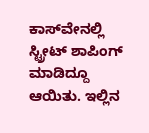ಕಾಸ್‌ವೇನಲ್ಲಿ ಸ್ಟ್ರೀಟ್‌ ಶಾಪಿಂಗ್‌ ಮಾಡಿದ್ದೂ ಆಯಿತು. ಇಲ್ಲಿನ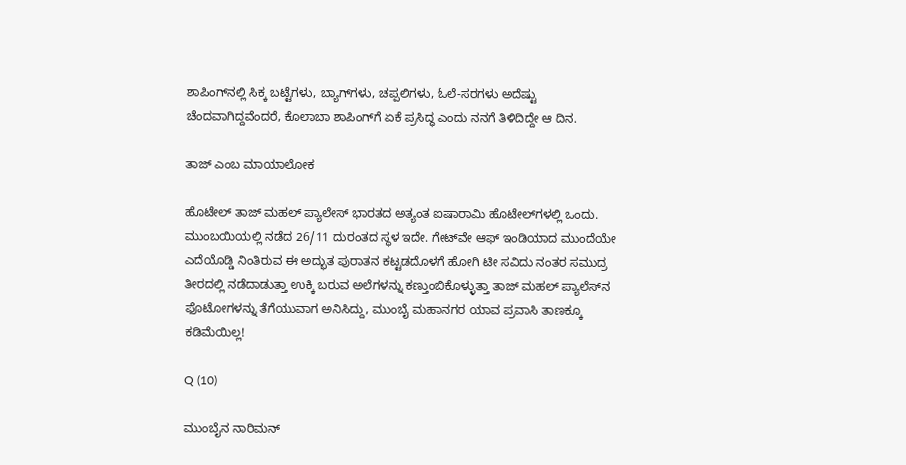ಶಾಪಿಂಗ್‌ನಲ್ಲಿ ಸಿಕ್ಕ ಬಟ್ಟೆಗಳು, ಬ್ಯಾಗ್‌ಗಳು, ಚಪ್ಪಲಿಗಳು, ಓಲೆ-ಸರಗಳು ಅದೆಷ್ಟು ಚೆಂದವಾಗಿದ್ದವೆಂದರೆ, ಕೊಲಾಬಾ ಶಾಪಿಂಗ್‌ಗೆ ಏಕೆ ಪ್ರಸಿದ್ಧ ಎಂದು ನನಗೆ ತಿಳಿದಿದ್ದೇ ಆ ದಿನ.

ತಾಜ್‌ ಎಂಬ ಮಾಯಾಲೋಕ

ಹೊಟೇಲ್‌ ತಾಜ್‌ ಮಹಲ್‌ ಪ್ಯಾಲೇಸ್‌ ಭಾರತದ ಅತ್ಯಂತ ಐಷಾರಾಮಿ ಹೊಟೇಲ್‌ಗಳಲ್ಲಿ ಒಂದು. ಮುಂಬಯಿಯಲ್ಲಿ ನಡೆದ 26/11 ದುರಂತದ ಸ್ಥಳ ಇದೇ. ಗೇಟ್‌ವೇ ಆಫ್‌ ಇಂಡಿಯಾದ ಮುಂದೆಯೇ ಎದೆಯೊಡ್ಡಿ ನಿಂತಿರುವ ಈ ಅದ್ಭುತ ಪುರಾತನ ಕಟ್ಟಡದೊಳಗೆ ಹೋಗಿ ಟೀ ಸವಿದು ನಂತರ ಸಮುದ್ರ ತೀರದಲ್ಲಿ ನಡೆದಾಡುತ್ತಾ ಉಕ್ಕಿ ಬರುವ ಅಲೆಗಳನ್ನು ಕಣ್ತುಂಬಿಕೊಳ್ಳುತ್ತಾ ತಾಜ್‌ ಮಹಲ್‌ ಪ್ಯಾಲೆಸ್‌ನ ಫೊಟೋಗಳನ್ನು ತೆಗೆಯುವಾಗ ಅನಿಸಿದ್ದು, ಮುಂಬೈ ಮಹಾನಗರ ಯಾವ ಪ್ರವಾಸಿ ತಾಣಕ್ಕೂ ಕಡಿಮೆಯಿಲ್ಲ!

Q (10)

ಮುಂಬೈನ ನಾರಿಮನ್‌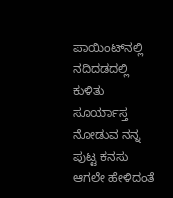ಪಾಯಿಂಟ್‌ನಲ್ಲಿ ನದಿದಡದಲ್ಲಿ ಕುಳಿತು ಸೂರ್ಯಾಸ್ತ ನೋಡುವ ನನ್ನ ಪುಟ್ಟ ಕನಸು ಆಗಲೇ ಹೇಳಿದಂತೆ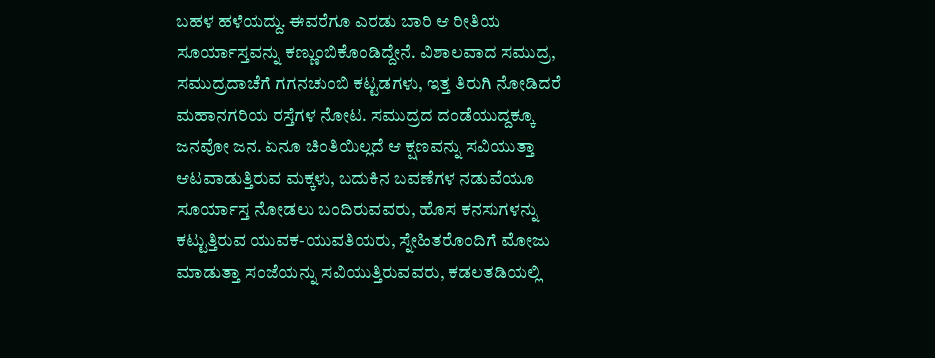ಬಹಳ ಹಳೆಯದ್ದು. ಈವರೆಗೂ ಎರಡು ಬಾರಿ ಆ ರೀತಿಯ ಸೂರ್ಯಾಸ್ತವನ್ನು ಕಣ್ಣುಂಬಿಕೊಂಡಿದ್ದೇನೆ. ವಿಶಾಲವಾದ ಸಮುದ್ರ, ಸಮುದ್ರದಾಚೆಗೆ ಗಗನಚುಂಬಿ ಕಟ್ಟಡಗಳು, ಇತ್ತ ತಿರುಗಿ ನೋಡಿದರೆ ಮಹಾನಗರಿಯ ರಸ್ತೆಗಳ ನೋಟ. ಸಮುದ್ರದ ದಂಡೆಯುದ್ದಕ್ಕೂ ಜನವೋ ಜನ. ಏನೂ ಚಿಂತಿಯಿಲ್ಲದೆ ಆ ಕ್ಷಣವನ್ನು ಸವಿಯುತ್ತಾ ಆಟವಾಡುತ್ತಿರುವ ಮಕ್ಕಳು, ಬದುಕಿನ ಬವಣೆಗಳ ನಡುವೆಯೂ ಸೂರ್ಯಾಸ್ತ ನೋಡಲು ಬಂದಿರುವವರು, ಹೊಸ ಕನಸುಗಳನ್ನು ಕಟ್ಟುತ್ತಿರುವ ಯುವಕ-ಯುವತಿಯರು, ಸ್ನೇಹಿತರೊಂದಿಗೆ ಮೋಜು ಮಾಡುತ್ತಾ ಸಂಜೆಯನ್ನು ಸವಿಯುತ್ತಿರುವವರು, ಕಡಲತಡಿಯಲ್ಲಿ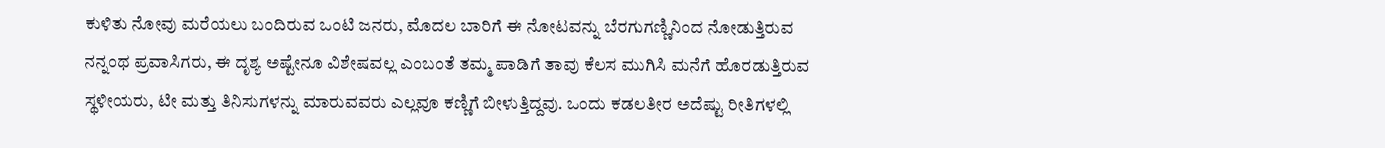ಕುಳಿತು ನೋವು ಮರೆಯಲು ಬಂದಿರುವ ಒಂಟಿ ಜನರು, ಮೊದಲ ಬಾರಿಗೆ ಈ ನೋಟವನ್ನು ಬೆರಗುಗಣ್ಣಿನಿಂದ ನೋಡುತ್ತಿರುವ ನನ್ನಂಥ ಪ್ರವಾಸಿಗರು, ಈ ದೃಶ್ಯ ಅಷ್ಟೇನೂ ವಿಶೇಷವಲ್ಲ ಎಂಬಂತೆ ತಮ್ಮ ಪಾಡಿಗೆ ತಾವು ಕೆಲಸ ಮುಗಿಸಿ ಮನೆಗೆ ಹೊರಡುತ್ತಿರುವ ಸ್ಥಳೀಯರು, ಟೀ ಮತ್ತು ತಿನಿಸುಗಳನ್ನು ಮಾರುವವರು ಎಲ್ಲವೂ ಕಣ್ಣಿಗೆ ಬೀಳುತ್ತಿದ್ದವು. ಒಂದು ಕಡಲತೀರ ಅದೆಷ್ಟು ರೀತಿಗಳಲ್ಲಿ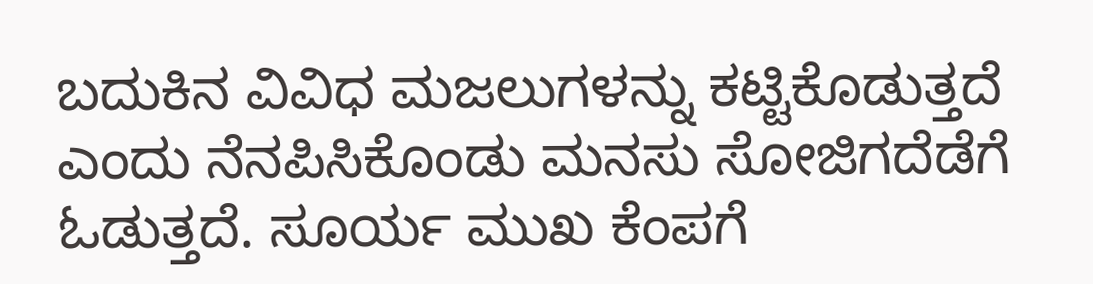ಬದುಕಿನ ವಿವಿಧ ಮಜಲುಗಳನ್ನು ಕಟ್ಟಿಕೊಡುತ್ತದೆ ಎಂದು ನೆನಪಿಸಿಕೊಂಡು ಮನಸು ಸೋಜಿಗದೆಡೆಗೆ ಓಡುತ್ತದೆ. ಸೂರ್ಯ ಮುಖ ಕೆಂಪಗೆ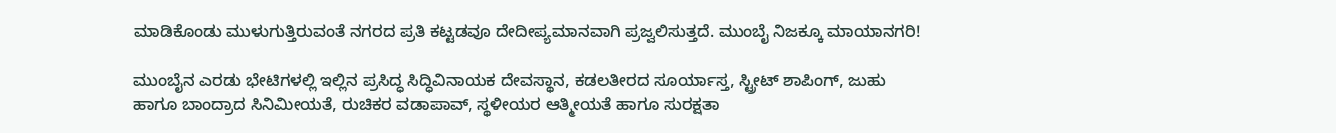ಮಾಡಿಕೊಂಡು ಮುಳುಗುತ್ತಿರುವಂತೆ ನಗರದ ಪ್ರತಿ ಕಟ್ಟಡವೂ ದೇದೀಪ್ಯಮಾನವಾಗಿ ಪ್ರಜ್ವಲಿಸುತ್ತದೆ. ಮುಂಬೈ ನಿಜಕ್ಕೂ ಮಾಯಾನಗರಿ!

ಮುಂಬೈನ ಎರಡು ಭೇಟಿಗಳಲ್ಲಿ ಇಲ್ಲಿನ ಪ್ರಸಿದ್ಧ ಸಿದ್ಧಿವಿನಾಯಕ ದೇವಸ್ಥಾನ, ಕಡಲತೀರದ ಸೂರ್ಯಾಸ್ತ, ಸ್ಟ್ರೀಟ್‌ ಶಾಪಿಂಗ್‌, ಜುಹು ಹಾಗೂ ಬಾಂದ್ರಾದ ಸಿನಿಮೀಯತೆ, ರುಚಿಕರ ವಡಾಪಾವ್‌, ಸ್ಥಳೀಯರ ಆತ್ಮೀಯತೆ ಹಾಗೂ ಸುರಕ್ಷತಾ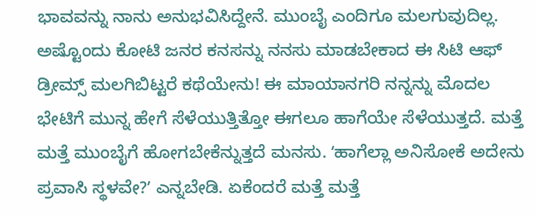ಭಾವವನ್ನು ನಾನು ಅನುಭವಿಸಿದ್ದೇನೆ. ಮುಂಬೈ ಎಂದಿಗೂ ಮಲಗುವುದಿಲ್ಲ. ಅಷ್ಟೊಂದು ಕೋಟಿ ಜನರ ಕನಸನ್ನು ನನಸು ಮಾಡಬೇಕಾದ ಈ ಸಿಟಿ ಆಫ್‌ ಡ್ರೀಮ್ಸ್‌ ಮಲಗಿಬಿಟ್ಟರೆ ಕಥೆಯೇನು! ಈ ಮಾಯಾನಗರಿ ನನ್ನನ್ನು ಮೊದಲ ಭೇಟಿಗೆ ಮುನ್ನ ಹೇಗೆ ಸೆಳೆಯುತ್ತಿತ್ತೋ ಈಗಲೂ ಹಾಗೆಯೇ ಸೆಳೆಯುತ್ತದೆ. ಮತ್ತೆ ಮತ್ತೆ ಮುಂಬೈಗೆ ಹೋಗಬೇಕೆನ್ನುತ್ತದೆ ಮನಸು. ʻಹಾಗೆಲ್ಲಾ ಅನಿಸೋಕೆ ಅದೇನು ಪ್ರವಾಸಿ ಸ್ಥಳವೇ?ʼ ಎನ್ನಬೇಡಿ. ಏಕೆಂದರೆ ಮತ್ತೆ ಮತ್ತೆ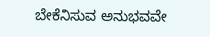ಬೇಕೆನಿಸುವ ಅನುಭವವೇ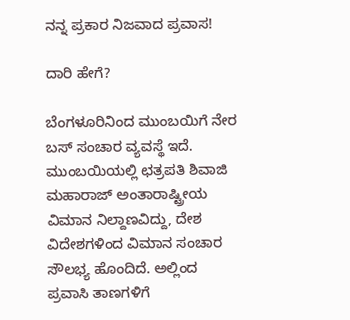ನನ್ನ ಪ್ರಕಾರ ನಿಜವಾದ ಪ್ರವಾಸ!

ದಾರಿ ಹೇಗೆ?

ಬೆಂಗಳೂರಿನಿಂದ ಮುಂಬಯಿಗೆ ನೇರ ಬಸ್‌ ಸಂಚಾರ ವ್ಯವಸ್ಥೆ ಇದೆ. ಮುಂಬಯಿಯಲ್ಲಿ ಛತ್ರಪತಿ ಶಿವಾಜಿ ಮಹಾರಾಜ್‌ ಅಂತಾರಾಷ್ಟ್ರೀಯ ವಿಮಾನ ನಿಲ್ದಾಣವಿದ್ದು, ದೇಶ ವಿದೇಶಗಳಿಂದ ವಿಮಾನ ಸಂಚಾರ ಸೌಲಭ್ಯ ಹೊಂದಿದೆ. ಅಲ್ಲಿಂದ ಪ್ರವಾಸಿ ತಾಣಗಳಿಗೆ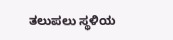ತಲುಪಲು ಸ್ಥಳಿಯ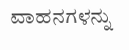ವಾಹನಗಳನ್ನು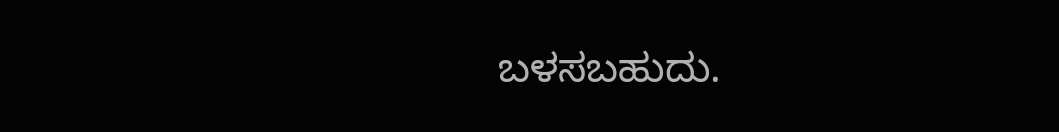ಬಳಸಬಹುದು.